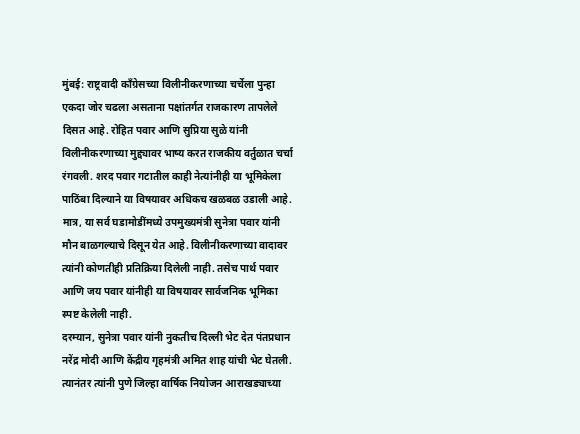मुंबई: राष्ट्रवादी काँग्रेसच्या विलीनीकरणाच्या चर्चेला पुन्हा एकदा जोर चढला असताना पक्षांतर्गत राजकारण तापलेले दिसत आहे. रोहित पवार आणि सुप्रिया सुळे यांनी विलीनीकरणाच्या मुद्द्यावर भाष्य करत राजकीय वर्तुळात चर्चा रंगवली. शरद पवार गटातील काही नेत्यांनीही या भूमिकेला पाठिंबा दिल्याने या विषयावर अधिकच खळबळ उडाली आहे.
मात्र, या सर्व घडामोडींमध्ये उपमुख्यमंत्री सुनेत्रा पवार यांनी मौन बाळगल्याचे दिसून येत आहे. विलीनीकरणाच्या वादावर त्यांनी कोणतीही प्रतिक्रिया दिलेली नाही. तसेच पार्थ पवार आणि जय पवार यांनीही या विषयावर सार्वजनिक भूमिका स्पष्ट केलेली नाही.
दरम्यान, सुनेत्रा पवार यांनी नुकतीच दिल्ली भेट देत पंतप्रधान नरेंद्र मोदी आणि केंद्रीय गृहमंत्री अमित शाह यांची भेट घेतली. त्यानंतर त्यांनी पुणे जिल्हा वार्षिक नियोजन आराखड्याच्या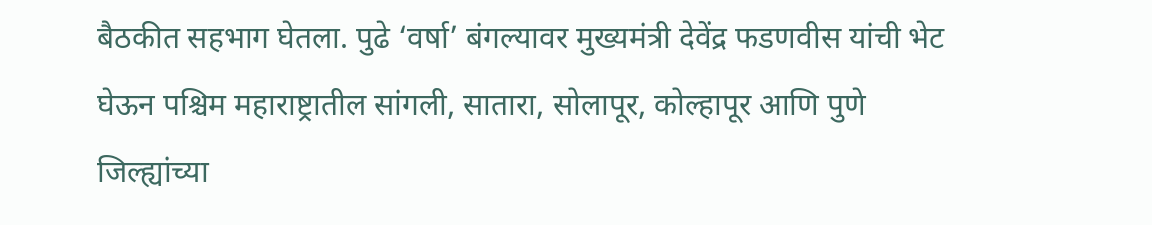बैठकीत सहभाग घेतला. पुढे ‘वर्षा’ बंगल्यावर मुख्यमंत्री देवेंद्र फडणवीस यांची भेट घेऊन पश्चिम महाराष्ट्रातील सांगली, सातारा, सोलापूर, कोल्हापूर आणि पुणे जिल्ह्यांच्या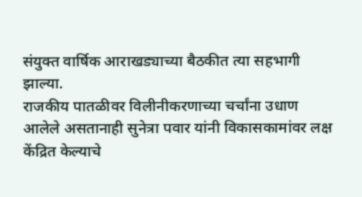संयुक्त वार्षिक आराखड्याच्या बैठकीत त्या सहभागी झाल्या.
राजकीय पातळीवर विलीनीकरणाच्या चर्चांना उधाण आलेले असतानाही सुनेत्रा पवार यांनी विकासकामांवर लक्ष केंद्रित केल्याचे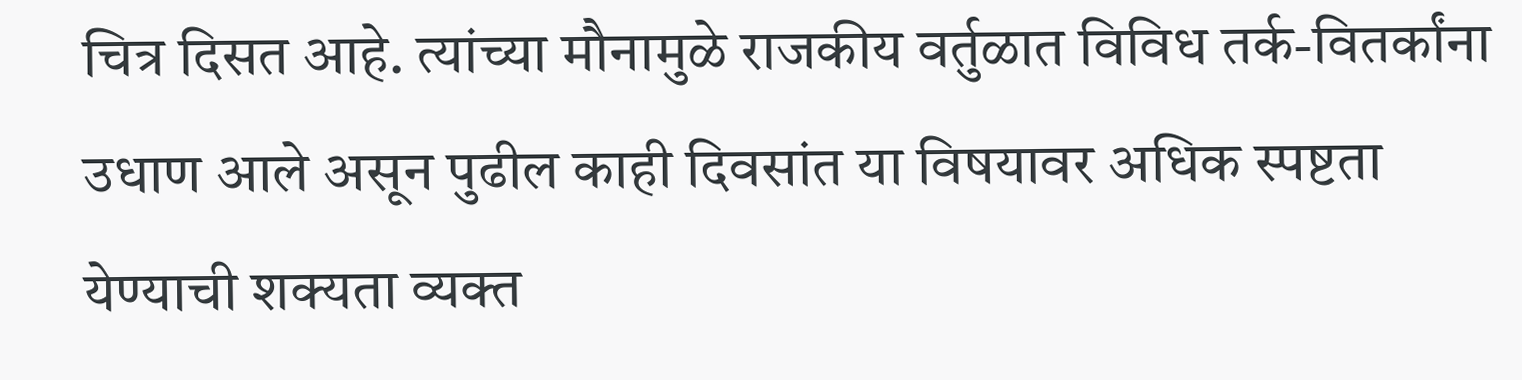चित्र दिसत आहे. त्यांच्या मौनामुळे राजकीय वर्तुळात विविध तर्क-वितर्कांना उधाण आले असून पुढील काही दिवसांत या विषयावर अधिक स्पष्टता येण्याची शक्यता व्यक्त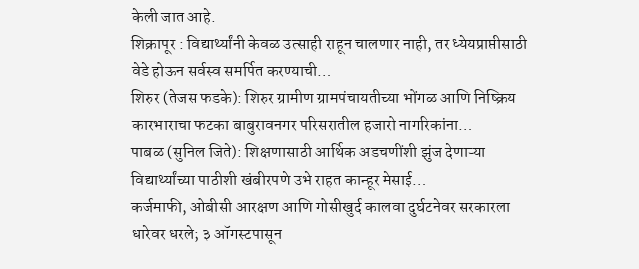केली जात आहे.
शिक्रापूर : विद्यार्थ्यांनी केवळ उत्साही राहून चालणार नाही, तर ध्येयप्राप्तीसाठी वेडे होऊन सर्वस्व समर्पित करण्याची…
शिरुर (तेजस फडके): शिरुर ग्रामीण ग्रामपंचायतीच्या भोंगळ आणि निष्क्रिय कारभाराचा फटका बाबुरावनगर परिसरातील हजारो नागरिकांना…
पाबळ (सुनिल जिते): शिक्षणासाठी आर्थिक अडचणींशी झुंज देणाऱ्या विद्यार्थ्यांच्या पाठीशी खंबीरपणे उभे राहत कान्हूर मेसाई…
कर्जमाफी, ओबीसी आरक्षण आणि गोसीखुर्द कालवा दुर्घटनेवर सरकारला धारेवर धरले; ३ ऑगस्टपासून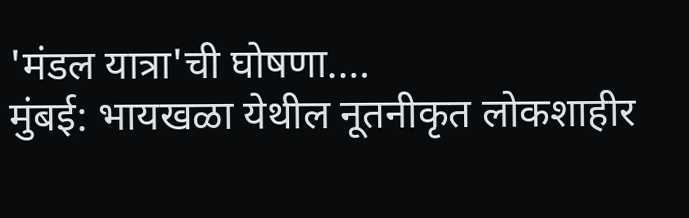'मंडल यात्रा'ची घोषणा.…
मुंबई: भायखळा येथील नूतनीकृत लोकशाहीर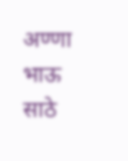अण्णा भाऊ साठे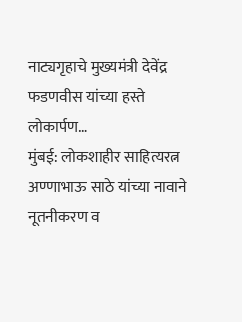नाट्यगृहाचे मुख्यमंत्री देवेंद्र फडणवीस यांच्या हस्ते लोकार्पण…
मुंबई: लोकशाहीर साहित्यरत्न अण्णाभाऊ साठे यांच्या नावाने नूतनीकरण व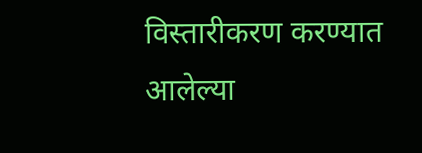विस्तारीकरण करण्यात आलेल्या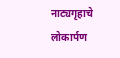नाट्यगृहाचे लोकार्पण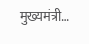मुख्यमंत्री…